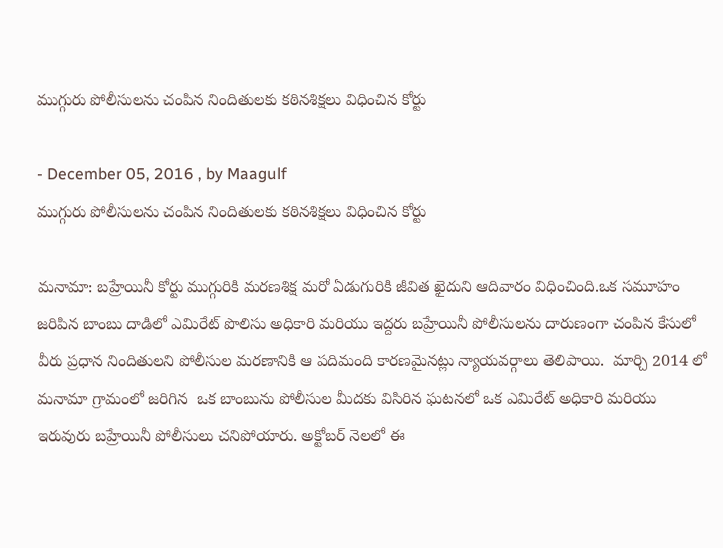ముగ్గురు పోలీసులను చంపిన నిందితులకు కఠినశిక్షలు విధించిన కోర్టు

- December 05, 2016 , by Maagulf
ముగ్గురు పోలీసులను చంపిన నిందితులకు కఠినశిక్షలు విధించిన కోర్టు

మనామా: బహ్రేయినీ కోర్టు ముగ్గురికి మరణశిక్ష మరో ఏడుగురికి జీవిత ఖైదుని ఆదివారం విధించింది.ఒక సమూహం జరిపిన బాంబు దాడిలో ఎమిరేట్ పొలిసు అధికారి మరియు ఇద్దరు బహ్రేయినీ పోలీసులను దారుణంగా చంపిన కేసులో వీరు ప్రధాన నిందితులని పోలీసుల మరణానికి ఆ పదిమంది కారణమైనట్లు న్యాయవర్గాలు తెలిపాయి.  మార్చి 2014 లో మనామా గ్రామంలో జరిగిన  ఒక బాంబును పోలీసుల మీదకు విసిరిన ఘటనలో ఒక ఎమిరేట్ అధికారి మరియు  ఇరువురు బహ్రేయినీ పోలీసులు చనిపోయారు. అక్టోబర్ నెలలో ఈ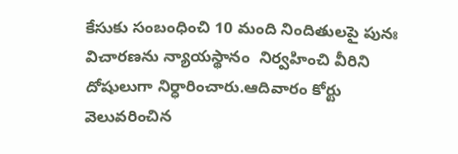కేసుకు సంబంధించి 10 మంది నిందితులపై పునః విచారణను న్యాయస్థానం  నిర్వహించి వీరిని దోషులుగా నిర్ధారించారు.ఆదివారం కోర్టు వెలువరించిన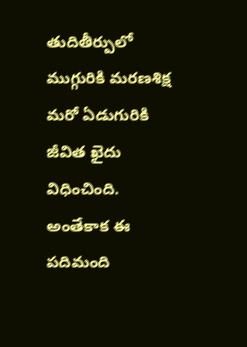తుదితీర్పులో ముగ్గురికి మరణశిక్ష మరో ఏడుగురికి జీవిత ఖైదు విధించింది. అంతేకాక ఈ పదిమంది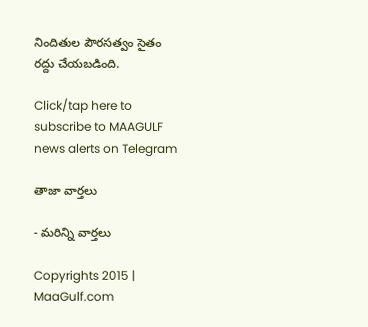నిందితుల పౌరసత్వం సైతం రద్దు చేయబడింది.

Click/tap here to subscribe to MAAGULF news alerts on Telegram

తాజా వార్తలు

- మరిన్ని వార్తలు

Copyrights 2015 | MaaGulf.com